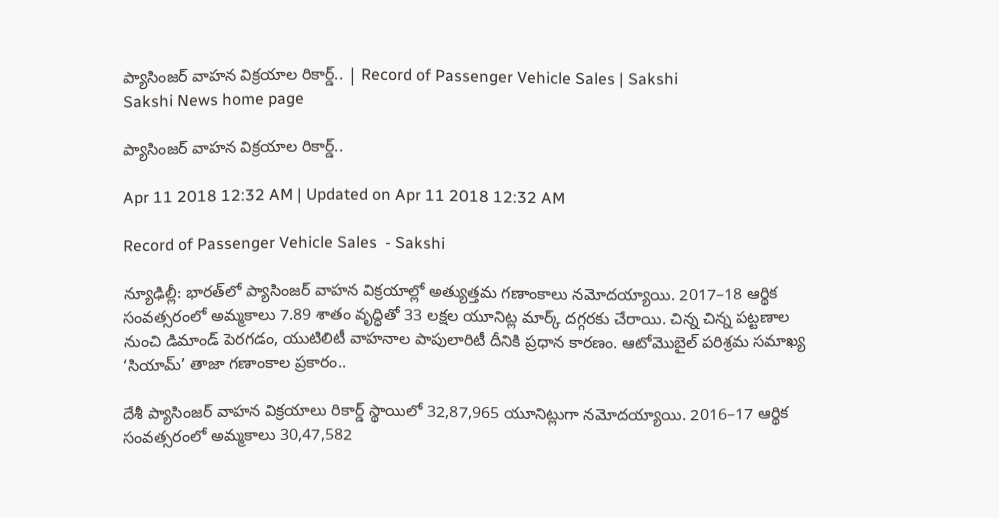ప్యాసింజర్‌ వాహన విక్రయాల రికార్డ్‌.. | Record of Passenger Vehicle Sales | Sakshi
Sakshi News home page

ప్యాసింజర్‌ వాహన విక్రయాల రికార్డ్‌..

Apr 11 2018 12:32 AM | Updated on Apr 11 2018 12:32 AM

Record of Passenger Vehicle Sales  - Sakshi

న్యూఢిల్లీ: భారత్‌లో ప్యాసింజర్‌ వాహన విక్రయాల్లో అత్యుత్తమ గణాంకాలు నమోదయ్యాయి. 2017–18 ఆర్థిక సంవత్సరంలో అమ్మకాలు 7.89 శాతం వృద్ధితో 33 లక్షల యూనిట్ల మార్క్‌ దగ్గరకు చేరాయి. చిన్న చిన్న పట్టణాల నుంచి డిమాండ్‌ పెరగడం, యుటిలిటీ వాహనాల పాపులారిటీ దీనికి ప్రధాన కారణం. ఆటోమొబైల్‌ పరిశ్రమ సమాఖ్య ‘సియామ్‌’ తాజా గణాంకాల ప్రకారం..

దేశీ ప్యాసింజర్‌ వాహన విక్రయాలు రికార్డ్‌ స్థాయిలో 32,87,965 యూనిట్లుగా నమోదయ్యాయి. 2016–17 ఆర్థిక సంవత్సరంలో అమ్మకాలు 30,47,582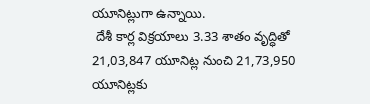యూనిట్లుగా ఉన్నాయి.
 దేశీ కార్ల విక్రయాలు 3.33 శాతం వృద్ధితో 21,03,847 యూనిట్ల నుంచి 21,73,950 యూనిట్లకు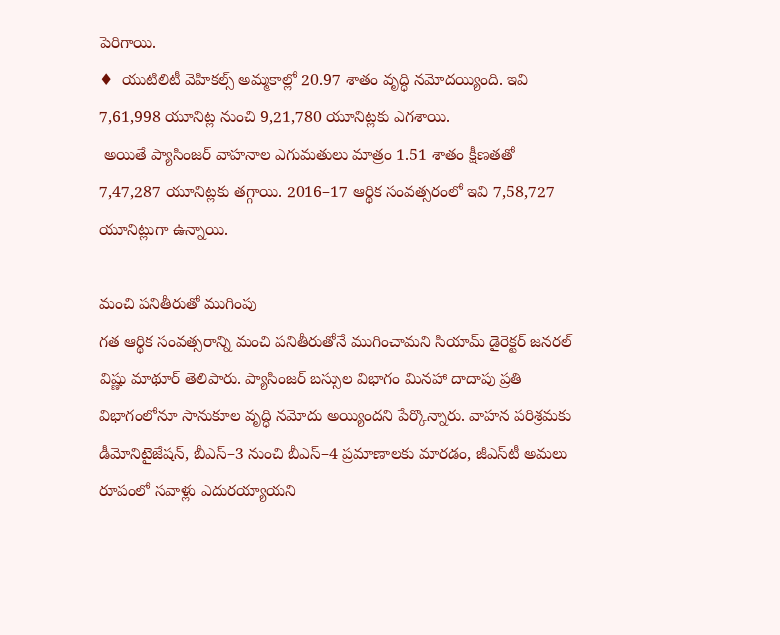పెరిగాయి.
♦  యుటిలిటీ వెహికల్స్‌ అమ్మకాల్లో 20.97 శాతం వృద్ధి నమోదయ్యింది. ఇవి 7,61,998 యూనిట్ల నుంచి 9,21,780 యూనిట్లకు ఎగశాయి.
 అయితే ప్యాసింజర్‌ వాహనాల ఎగుమతులు మాత్రం 1.51 శాతం క్షీణతతో 7,47,287 యూనిట్లకు తగ్గాయి. 2016–17 ఆర్థిక సంవత్సరంలో ఇవి 7,58,727 యూనిట్లుగా ఉన్నాయి.

మంచి పనితీరుతో ముగింపు
గత ఆర్థిక సంవత్సరాన్ని మంచి పనితీరుతోనే ముగించామని సియామ్‌ డైరెక్టర్‌ జనరల్‌ విష్ణు మాథూర్‌ తెలిపారు. ప్యాసింజర్‌ బస్సుల విభాగం మినహా దాదాపు ప్రతి విభాగంలోనూ సానుకూల వృద్ధి నమోదు అయ్యిందని పేర్కొన్నారు. వాహన పరిశ్రమకు డీమోనిటైజేషన్, బీఎస్‌–3 నుంచి బీఎస్‌–4 ప్రమాణాలకు మారడం, జీఎస్‌టీ అమలు రూపంలో సవాళ్లు ఎదురయ్యాయని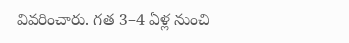వివరించారు. గత 3–4 ఏళ్ల నుంచి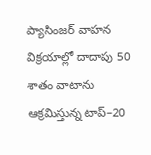ప్యాసింజర్‌ వాహన విక్రయాల్లో దాదాపు 50 శాతం వాటాను ఆక్రమిస్తున్న టాప్‌–20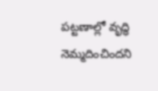పట్టణాల్లో వృద్ధి నెమ్మదించిందని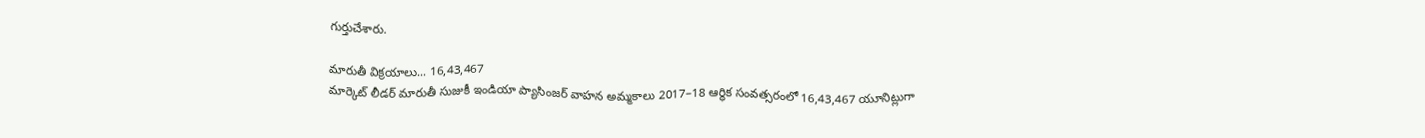గుర్తుచేశారు.

మారుతీ విక్రయాలు... 16,43,467
మార్కెట్‌ లీడర్‌ మారుతీ సుజుకీ ఇండియా ప్యాసింజర్‌ వాహన అమ్మకాలు 2017–18 ఆర్థిక సంవత్సరంలో 16,43,467 యూనిట్లుగా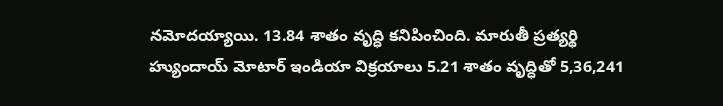నమోదయ్యాయి. 13.84 శాతం వృద్ధి కనిపించింది. మారుతీ ప్రత్యర్థి హ్యుందాయ్‌ మోటార్‌ ఇండియా విక్రయాలు 5.21 శాతం వృద్ధితో 5,36,241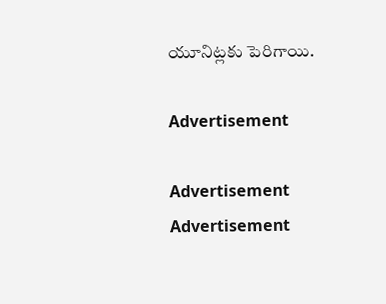యూనిట్లకు పెరిగాయి.

Advertisement

Advertisement
Advertisement